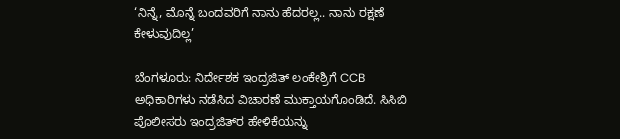‘ನಿನ್ನೆ, ಮೊನ್ನೆ ಬಂದವರಿಗೆ ನಾನು ಹೆದರಲ್ಲ.. ನಾನು ರಕ್ಷಣೆ ಕೇಳುವುದಿಲ್ಲ’

ಬೆಂಗಳೂರು: ನಿರ್ದೇಶಕ ಇಂದ್ರಜಿತ್‌ ಲಂಕೇಶ್ರಿಗೆ CCB ಅಧಿಕಾರಿಗಳು ನಡೆಸಿದ ವಿಚಾರಣೆ ಮುಕ್ತಾಯಗೊಂಡಿದೆ. ಸಿಸಿಬಿ ಪೊಲೀಸರು ಇಂದ್ರಜಿತ್‌ರ ಹೇಳಿಕೆಯನ್ನು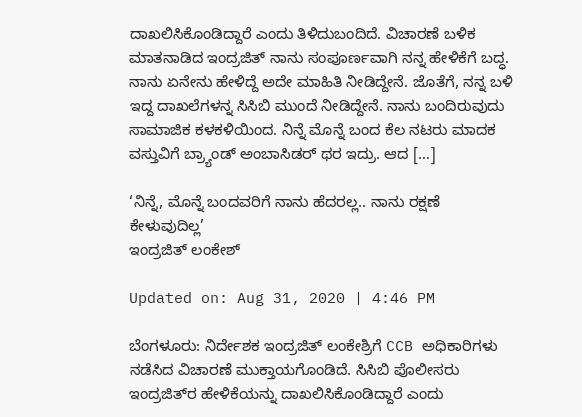ದಾಖಲಿಸಿಕೊಂಡಿದ್ದಾರೆ ಎಂದು ತಿಳಿದುಬಂದಿದೆ. ವಿಚಾರಣೆ ಬಳಿಕ ಮಾತನಾಡಿದ ಇಂದ್ರಜಿತ್ ನಾನು ಸಂಪೂರ್ಣವಾಗಿ ನನ್ನ ಹೇಳಿಕೆಗೆ ಬದ್ಧ. ನಾನು ಏನೇನು ಹೇಳಿದ್ದೆ ಅದೇ ಮಾಹಿತಿ ನೀಡಿದ್ದೇನೆ. ಜೊತೆಗೆ, ನನ್ನ ಬಳಿ ಇದ್ದ ದಾಖಲೆಗಳನ್ನ ಸಿಸಿಬಿ ಮುಂದೆ ನೀಡಿದ್ದೇನೆ. ನಾನು ಬಂದಿರುವುದು ಸಾಮಾಜಿಕ ಕಳಕಳಿಯಿಂದ. ನಿನ್ನೆ ಮೊನ್ನೆ ಬಂದ ಕೆಲ ನಟರು ಮಾದಕ ವಸ್ತುವಿಗೆ ಬ್ರ್ಯಾಂಡ್ ಅಂಬಾಸಿಡರ್ ಥರ ಇದ್ರು. ಆ‌ದ […]

‘ನಿನ್ನೆ, ಮೊನ್ನೆ ಬಂದವರಿಗೆ ನಾನು ಹೆದರಲ್ಲ.. ನಾನು ರಕ್ಷಣೆ ಕೇಳುವುದಿಲ್ಲ’
ಇಂದ್ರಜಿತ್ ಲಂಕೇಶ್

Updated on: Aug 31, 2020 | 4:46 PM

ಬೆಂಗಳೂರು: ನಿರ್ದೇಶಕ ಇಂದ್ರಜಿತ್‌ ಲಂಕೇಶ್ರಿಗೆ CCB ಅಧಿಕಾರಿಗಳು ನಡೆಸಿದ ವಿಚಾರಣೆ ಮುಕ್ತಾಯಗೊಂಡಿದೆ. ಸಿಸಿಬಿ ಪೊಲೀಸರು ಇಂದ್ರಜಿತ್‌ರ ಹೇಳಿಕೆಯನ್ನು ದಾಖಲಿಸಿಕೊಂಡಿದ್ದಾರೆ ಎಂದು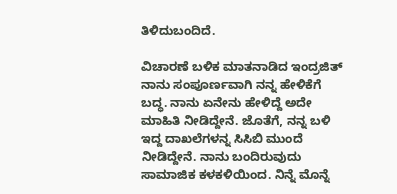ತಿಳಿದುಬಂದಿದೆ.

ವಿಚಾರಣೆ ಬಳಿಕ ಮಾತನಾಡಿದ ಇಂದ್ರಜಿತ್ ನಾನು ಸಂಪೂರ್ಣವಾಗಿ ನನ್ನ ಹೇಳಿಕೆಗೆ ಬದ್ಧ. ನಾನು ಏನೇನು ಹೇಳಿದ್ದೆ ಅದೇ ಮಾಹಿತಿ ನೀಡಿದ್ದೇನೆ. ಜೊತೆಗೆ, ನನ್ನ ಬಳಿ ಇದ್ದ ದಾಖಲೆಗಳನ್ನ ಸಿಸಿಬಿ ಮುಂದೆ ನೀಡಿದ್ದೇನೆ. ನಾನು ಬಂದಿರುವುದು ಸಾಮಾಜಿಕ ಕಳಕಳಿಯಿಂದ. ನಿನ್ನೆ ಮೊನ್ನೆ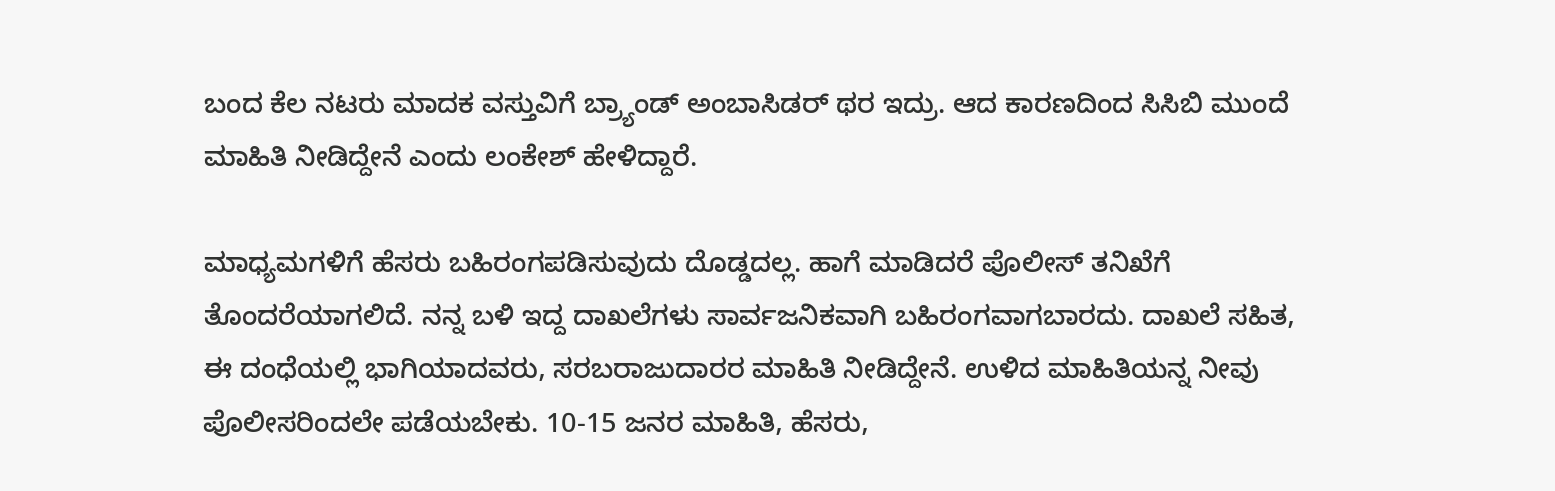ಬಂದ ಕೆಲ ನಟರು ಮಾದಕ ವಸ್ತುವಿಗೆ ಬ್ರ್ಯಾಂಡ್ ಅಂಬಾಸಿಡರ್ ಥರ ಇದ್ರು. ಆ‌ದ ಕಾರಣದಿಂದ ಸಿಸಿಬಿ ಮುಂದೆ ಮಾಹಿತಿ ನೀಡಿದ್ದೇನೆ ಎಂದು ಲಂಕೇಶ್ ಹೇಳಿದ್ದಾರೆ.

ಮಾಧ್ಯಮಗಳಿಗೆ ಹೆಸರು ಬಹಿರಂಗಪಡಿಸುವುದು ದೊಡ್ಡದಲ್ಲ. ಹಾಗೆ ಮಾಡಿದರೆ ಪೊಲೀಸ್ ತನಿಖೆಗೆ ತೊಂದರೆಯಾಗಲಿದೆ. ನನ್ನ ಬಳಿ‌ ಇದ್ದ ದಾಖಲೆಗಳು ಸಾರ್ವಜನಿಕವಾಗಿ ಬಹಿರಂಗವಾಗಬಾರದು. ದಾಖಲೆ ಸಹಿತ, ಈ ದಂಧೆಯಲ್ಲಿ‌ ಭಾಗಿಯಾದವರು, ಸರಬರಾಜುದಾರರ ಮಾಹಿತಿ ನೀಡಿದ್ದೇನೆ. ಉಳಿದ ಮಾಹಿತಿಯನ್ನ ನೀವು ಪೊಲೀಸರಿಂದಲೇ ಪಡೆಯಬೇಕು. 10-15 ಜನರ ಮಾಹಿತಿ, ಹೆಸರು,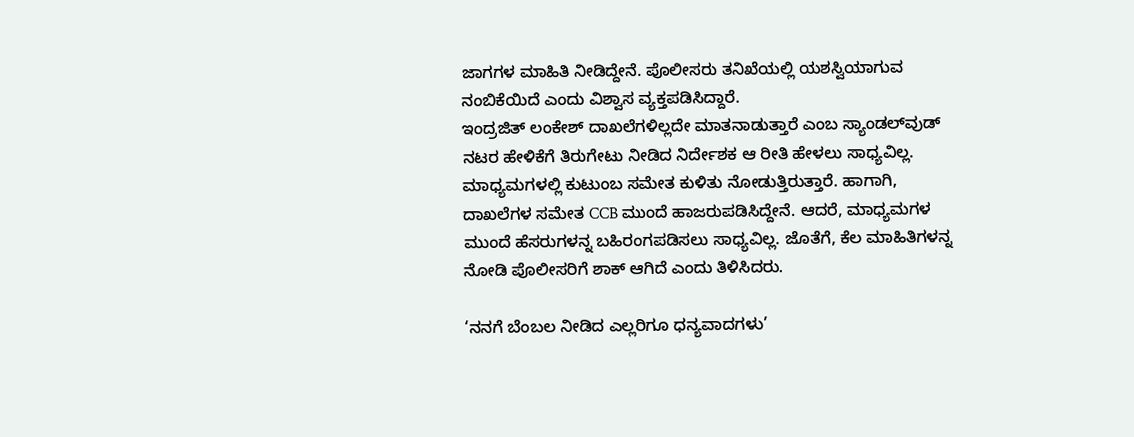ಜಾಗಗಳ ಮಾಹಿತಿ ನೀಡಿದ್ದೇನೆ. ಪೊಲೀಸರು ತನಿಖೆಯಲ್ಲಿ ಯಶಸ್ವಿಯಾಗುವ ನಂಬಿಕೆಯಿದೆ ಎಂದು ವಿಶ್ವಾಸ ವ್ಯಕ್ತಪಡಿಸಿದ್ದಾರೆ.
ಇಂದ್ರಜಿತ್ ಲಂಕೇಶ್ ದಾಖಲೆಗಳಿಲ್ಲದೇ ಮಾತನಾಡುತ್ತಾರೆ ಎಂಬ ಸ್ಯಾಂಡಲ್‌ವುಡ್‌ ನಟರ ಹೇಳಿಕೆಗೆ ತಿರುಗೇಟು ನೀಡಿದ ನಿರ್ದೇಶಕ ಆ ರೀತಿ ಹೇಳಲು ಸಾಧ್ಯವಿಲ್ಲ. ಮಾಧ್ಯಮಗಳಲ್ಲಿ ಕುಟುಂಬ ಸಮೇತ ಕುಳಿತು ನೋಡುತ್ತಿರುತ್ತಾರೆ. ಹಾಗಾಗಿ, ದಾಖಲೆಗಳ ಸಮೇತ CCB ಮುಂದೆ ಹಾಜರುಪಡಿಸಿದ್ದೇನೆ. ಆದರೆ, ಮಾಧ್ಯಮಗಳ ಮುಂದೆ ಹೆಸರುಗಳನ್ನ ಬಹಿರಂಗಪಡಿಸಲು ಸಾಧ್ಯವಿಲ್ಲ. ಜೊತೆಗೆ, ಕೆಲ ಮಾಹಿತಿಗಳನ್ನ ನೋಡಿ ಪೊಲೀಸರಿಗೆ ಶಾಕ್ ಆಗಿದೆ ಎಂದು ತಿಳಿಸಿದರು.

‘ನನಗೆ ಬೆಂಬಲ ನೀಡಿದ ಎಲ್ಲರಿಗೂ ಧನ್ಯವಾದಗಳು’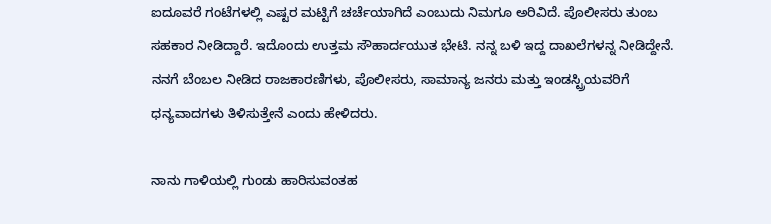ಐದೂವರೆ ಗಂಟೆಗಳಲ್ಲಿ ಎಷ್ಟರ ಮಟ್ಟಿಗೆ ಚರ್ಚೆಯಾಗಿದೆ ಎಂಬುದು ನಿಮಗೂ ಅರಿವಿದೆ. ಪೊಲೀಸರು ತುಂಬ ಸಹಕಾರ ನೀಡಿದ್ದಾರೆ. ಇದೊಂದು ಉತ್ತಮ ಸೌಹಾರ್ದಯುತ ಭೇಟಿ. ನನ್ನ ಬಳಿ‌ ಇದ್ದ ದಾಖಲೆಗಳನ್ನ ನೀಡಿದ್ದೇನೆ. ನನಗೆ ಬೆಂಬಲ ನೀಡಿದ ರಾಜಕಾರಣಿಗಳು, ಪೊಲೀಸರು, ಸಾಮಾನ್ಯ ಜನರು ಮತ್ತು ಇಂಡಸ್ಟ್ರಿಯವರಿಗೆ ಧನ್ಯವಾದಗಳು ತಿಳಿಸುತ್ತೇನೆ ಎಂದು ಹೇಳಿದರು.

ನಾನು ಗಾಳಿಯಲ್ಲಿ ಗುಂಡು ಹಾರಿಸುವಂತಹ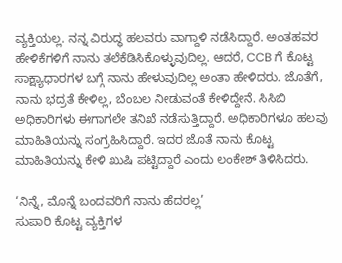ವ್ಯಕ್ತಿಯಲ್ಲ. ನನ್ನ ವಿರುದ್ಧ ಹಲವರು ವಾಗ್ದಾಳಿ ನಡೆಸಿದ್ದಾರೆ. ಅಂತಹವರ ಹೇಳಿಕೆಗಳಿಗೆ ನಾನು ತಲೆಕೆಡಿಸಿಕೊಳ್ಳುವುದಿಲ್ಲ. ಆದರೆ, CCB ಗೆ ಕೊಟ್ಟ ಸಾಕ್ಷ್ಯಾಧಾರಗಳ ಬಗ್ಗೆ ನಾನು ಹೇಳುವುದಿಲ್ಲ ಅಂತಾ ಹೇಳಿದರು. ಜೊತೆಗೆ, ನಾನು ಭದ್ರತೆ ಕೇಳಿಲ್ಲ, ಬೆಂಬಲ ನೀಡುವಂತೆ ಕೇಳಿದ್ದೇನೆ. ಸಿಸಿಬಿ ಅಧಿಕಾರಿಗಳು ಈಗಾಗಲೇ ತನಿಖೆ ನಡೆಸುತ್ತಿದ್ದಾರೆ. ಅಧಿಕಾರಿಗಳೂ ಹಲವು ಮಾಹಿತಿಯನ್ನು ಸಂಗ್ರಹಿಸಿದ್ದಾರೆ. ಇದರ ಜೊತೆ ನಾನು ಕೊಟ್ಟ ಮಾಹಿತಿಯನ್ನು ಕೇಳಿ ಖುಷಿ ಪಟ್ಟಿದ್ದಾರೆ ಎಂದು ಲಂಕೇಶ್ ತಿಳಿಸಿದರು.

‘ನಿನ್ನೆ, ಮೊನ್ನೆ ಬಂದವರಿಗೆ ನಾನು ಹೆದರಲ್ಲ’
ಸುಪಾರಿ ಕೊಟ್ಟ ವ್ಯಕ್ತಿಗಳ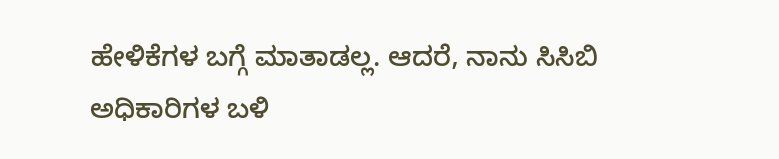ಹೇಳಿಕೆಗಳ ಬಗ್ಗೆ ಮಾತಾಡಲ್ಲ. ಆದರೆ, ನಾನು ಸಿಸಿಬಿ ಅಧಿಕಾರಿಗಳ ಬಳಿ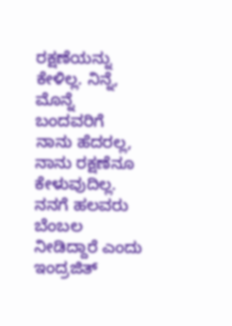ರಕ್ಷಣೆಯನ್ನು ಕೇಳಿಲ್ಲ. ನಿನ್ನೆ, ಮೊನ್ನೆ ಬಂದವರಿಗೆ ನಾನು ಹೆದರಲ್ಲ, ನಾನು ರಕ್ಷಣೆನೂ ಕೇಳುವುದಿಲ್ಲ. ನನಗೆ ಹಲವರು ಬೆಂಬಲ ನೀಡಿದ್ದಾರೆ ಎಂದು ಇಂದ್ರಜಿತ್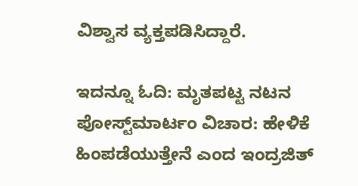ವಿಶ್ವಾಸ ವ್ಯಕ್ತಪಡಿಸಿದ್ದಾರೆ.

ಇದನ್ನೂ ಓದಿ: ಮೃತಪಟ್ಟ ನಟನ ಪೋಸ್ಟ್‌ಮಾರ್ಟಂ ವಿಚಾರ: ಹೇಳಿಕೆ ಹಿಂಪಡೆಯುತ್ತೇನೆ ಎಂದ ಇಂದ್ರಜಿತ್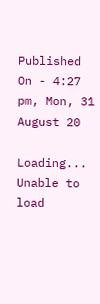Published On - 4:27 pm, Mon, 31 August 20

Loading...
Unable to load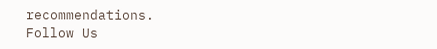recommendations.
Follow Us